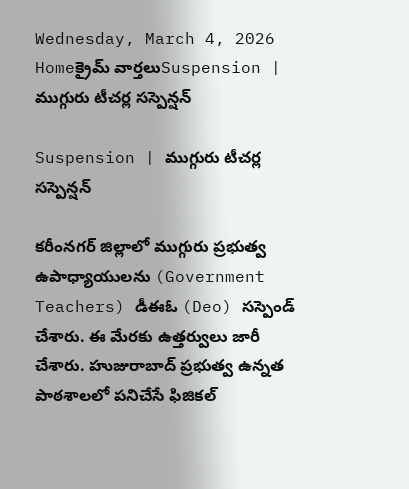Wednesday, March 4, 2026
Homeక్రైమ్ వార్తలుSuspension | ముగ్గురు టీచర్ల సస్పెన్షన్

Suspension | ముగ్గురు టీచర్ల సస్పెన్షన్

కరీంనగర్ జిల్లాలో ముగ్గురు ప్రభుత్వ ఉపాధ్యాయులను (Government Teachers) డీఈఓ (Deo) సస్పెండ్ చేశారు. ఈ మేరకు ఉత్తర్వులు జారీ చేశారు. హుజురాబాద్ ప్రభుత్వ ఉన్నత పాఠశాలలో పనిచేసే ఫిజికల్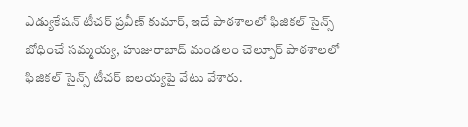ఎడ్యుకేషన్ టీచర్ ప్రవీణ్ కుమార్, ఇదే పాఠశాలలో ఫిజికల్ సైన్స్ బోధించే సమ్మయ్య, హుజురాబాద్ మండలం చెల్పూర్ పాఠశాలలో ఫిజికల్ సైన్స్ టీచర్ ఐలయ్యపై వేటు వేశారు.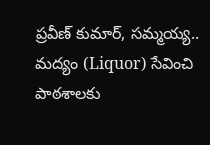ప్రవీణ్ కుమార్, సమ్మయ్య.. మద్యం (Liquor) సేవించి పాఠశాలకు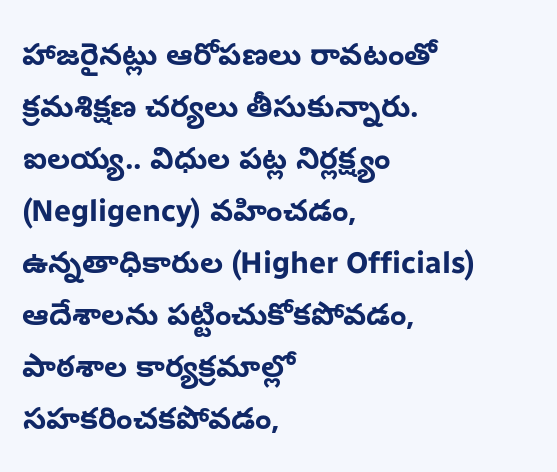హాజరైనట్లు ఆరోపణలు రావటంతో క్రమశిక్షణ చర్యలు తీసుకున్నారు. ఐలయ్య.. విధుల పట్ల నిర్లక్ష్యం (Negligency) వహించడం, ఉన్నతాధికారుల (Higher Officials) ఆదేశాలను పట్టించుకోకపోవడం, పాఠశాల కార్యక్రమాల్లో సహకరించకపోవడం,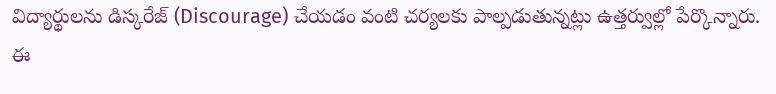విద్యార్థులను డిస్కరేజ్ (Discourage) చేయడం వంటి చర్యలకు పాల్పడుతున్నట్లు ఉత్తర్వుల్లో పేర్కొన్నారు. ఈ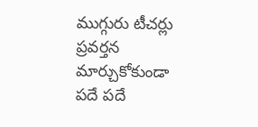ముగ్గురు టీచర్లు ప్రవర్తన మార్చుకోకుండా పదే పదే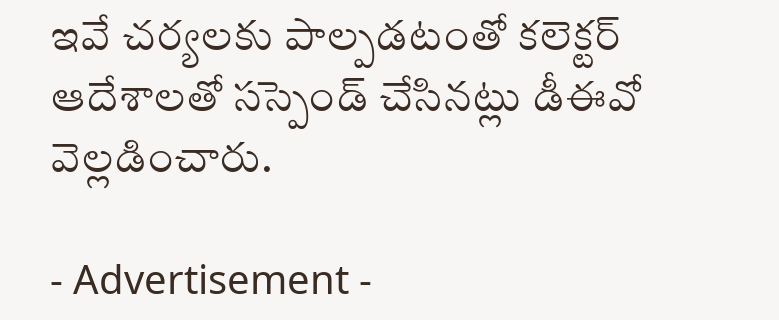ఇవే చర్యలకు పాల్పడటంతో కలెక్టర్ ఆదేశాలతో సస్పెండ్ చేసినట్లు డీఈవో వెల్లడించారు.

- Advertisement -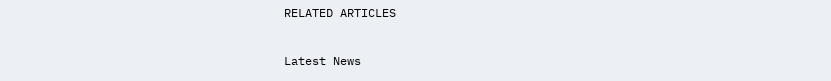RELATED ARTICLES

Latest News